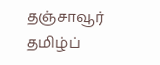தஞ்சாவூர் தமிழ்ப்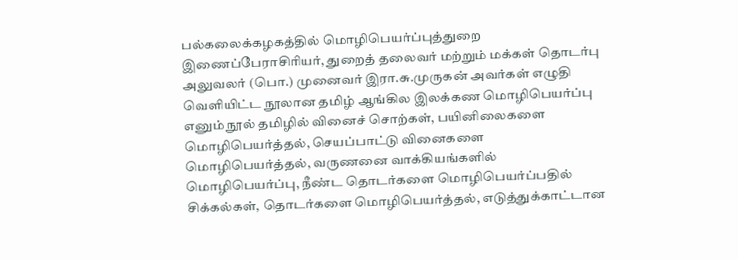பல்கலைக்கழகத்தில் மொழிபெயர்ப்புத்துறை இணைப்பேராசிரியர், துறைத் தலைவர் மற்றும் மக்கள் தொடர்பு அலுவலர் (பொ.) முனைவர் இரா.சு.முருகன் அவர்கள் எழுதி வெளியிட்ட நூலான தமிழ் ஆங்கில இலக்கண மொழிபெயர்ப்பு எனும் நூல் தமிழில் வினைச் சொற்கள், பயினிலைகளை மொழிபெயர்த்தல், செயப்பாட்டு வினைகளை மொழிபெயர்த்தல், வருணனை வாக்கியங்களில் மொழிபெயர்ப்பு, நீண்ட தொடர்களை மொழிபெயர்ப்பதில் சிக்கல்கள், தொடர்களை மொழிபெயர்த்தல், எடுத்துக்காட்டான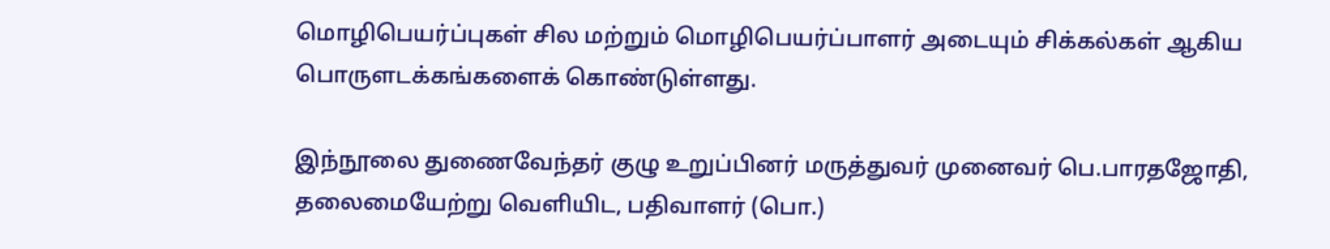மொழிபெயர்ப்புகள் சில மற்றும் மொழிபெயர்ப்பாளர் அடையும் சிக்கல்கள் ஆகிய பொருளடக்கங்களைக் கொண்டுள்ளது.

இந்நூலை துணைவேந்தர் குழு உறுப்பினர் மருத்துவர் முனைவர் பெ.பாரதஜோதி, தலைமையேற்று வெளியிட, பதிவாளர் (பொ.)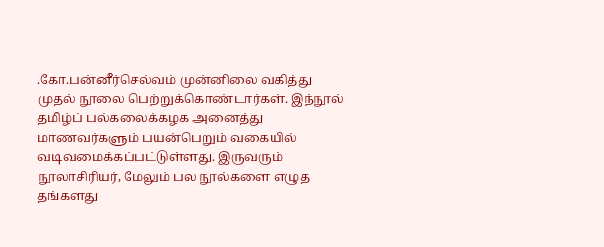.கோ.பன்னீர்செல்வம் முன்னிலை வகித்து முதல் நூலை பெற்றுக்கொண்டார்கள். இந்நூல் தமிழ்ப் பல்கலைக்கழக அனைத்து மாணவர்களும் பயன்பெறும் வகையில் வடிவமைக்கப்பட்டுள்ளது. இருவரும் நூலாசிரியர், மேலும் பல நூல்களை எழுத தங்களது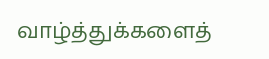வாழ்த்துக்களைத்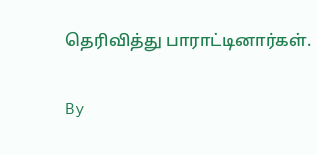தெரிவித்து பாராட்டினார்கள்.

By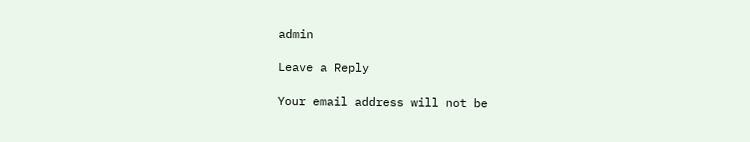admin

Leave a Reply

Your email address will not be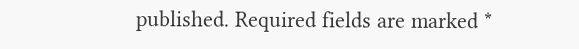published. Required fields are marked *